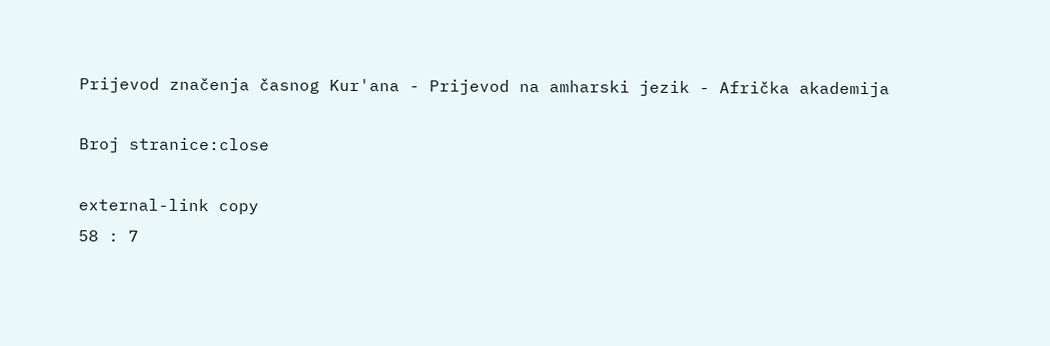Prijevod značenja časnog Kur'ana - Prijevod na amharski jezik - Afrička akademija

Broj stranice:close

external-link copy
58 : 7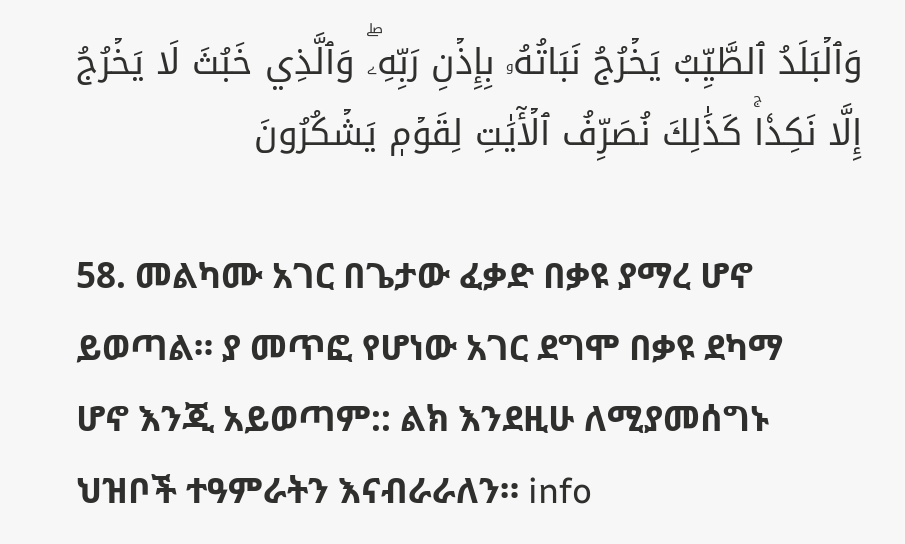وَٱلۡبَلَدُ ٱلطَّيِّبُ يَخۡرُجُ نَبَاتُهُۥ بِإِذۡنِ رَبِّهِۦۖ وَٱلَّذِي خَبُثَ لَا يَخۡرُجُ إِلَّا نَكِدٗاۚ كَذَٰلِكَ نُصَرِّفُ ٱلۡأٓيَٰتِ لِقَوۡمٖ يَشۡكُرُونَ

58. መልካሙ አገር በጌታው ፈቃድ በቃዩ ያማረ ሆኖ ይወጣል። ያ መጥፎ የሆነው አገር ደግሞ በቃዩ ደካማ ሆኖ እንጂ አይወጣም:: ልክ እንደዚሁ ለሚያመሰግኑ ህዝቦች ተዓምራትን እናብራራለን። info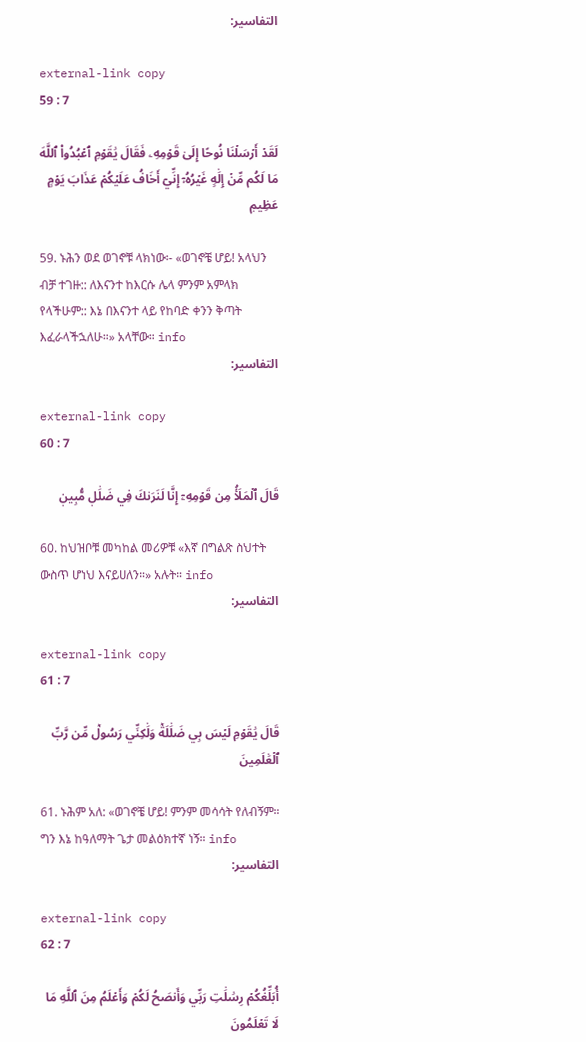التفاسير:

external-link copy
59 : 7

لَقَدۡ أَرۡسَلۡنَا نُوحًا إِلَىٰ قَوۡمِهِۦ فَقَالَ يَٰقَوۡمِ ٱعۡبُدُواْ ٱللَّهَ مَا لَكُم مِّنۡ إِلَٰهٍ غَيۡرُهُۥٓ إِنِّيٓ أَخَافُ عَلَيۡكُمۡ عَذَابَ يَوۡمٍ عَظِيمٖ

59. ኑሕን ወደ ወገኖቹ ላክነው፡- «ወገኖቼ ሆይ! አላህን ብቻ ተገዙ:: ለእናንተ ከእርሱ ሌላ ምንም አምላክ የላችሁም:: እኔ በእናንተ ላይ የከባድ ቀንን ቅጣት እፈራላችኋለሁ።» አላቸው። info
التفاسير:

external-link copy
60 : 7

قَالَ ٱلۡمَلَأُ مِن قَوۡمِهِۦٓ إِنَّا لَنَرَىٰكَ فِي ضَلَٰلٖ مُّبِينٖ

60. ከህዝቦቹ መካከል መሪዎቹ «እኛ በግልጽ ስህተት ውስጥ ሆነህ እናይሀለን።» አሉት። info
التفاسير:

external-link copy
61 : 7

قَالَ يَٰقَوۡمِ لَيۡسَ بِي ضَلَٰلَةٞ وَلَٰكِنِّي رَسُولٞ مِّن رَّبِّ ٱلۡعَٰلَمِينَ

61. ኑሕም አለ: «ወገኖቼ ሆይ! ምንም መሳሳት የለብኝም። ግን እኔ ከዓለማት ጌታ መልዕክተኛ ነኝ። info
التفاسير:

external-link copy
62 : 7

أُبَلِّغُكُمۡ رِسَٰلَٰتِ رَبِّي وَأَنصَحُ لَكُمۡ وَأَعۡلَمُ مِنَ ٱللَّهِ مَا لَا تَعۡلَمُونَ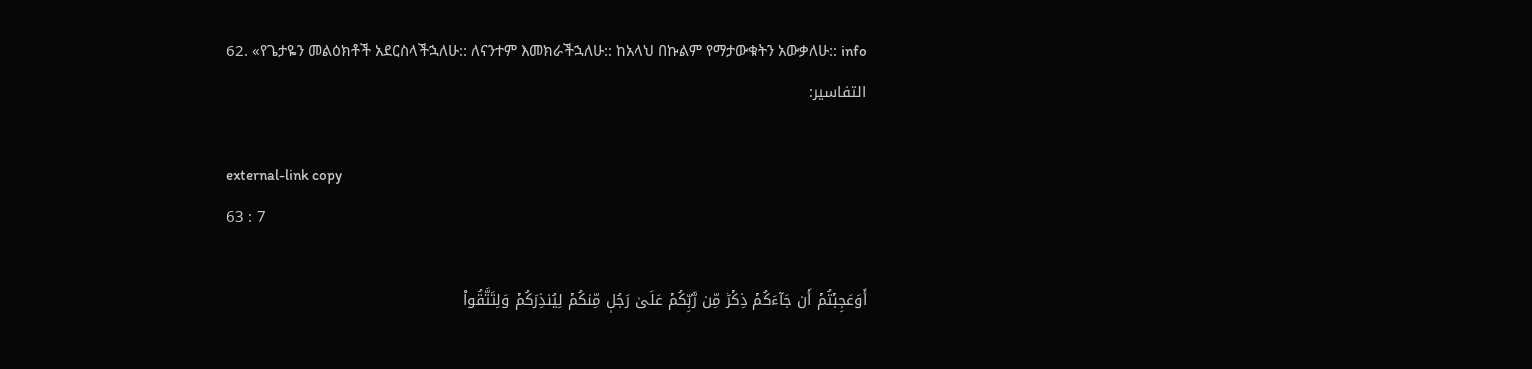62. «የጌታዬን መልዕክቶች አደርስላችኋለሁ:: ለናንተም እመክራችኋለሁ:: ከአላህ በኩልም የማታውቁትን አውቃለሁ:: info
التفاسير:

external-link copy
63 : 7

أَوَعَجِبۡتُمۡ أَن جَآءَكُمۡ ذِكۡرٞ مِّن رَّبِّكُمۡ عَلَىٰ رَجُلٖ مِّنكُمۡ لِيُنذِرَكُمۡ وَلِتَتَّقُواْ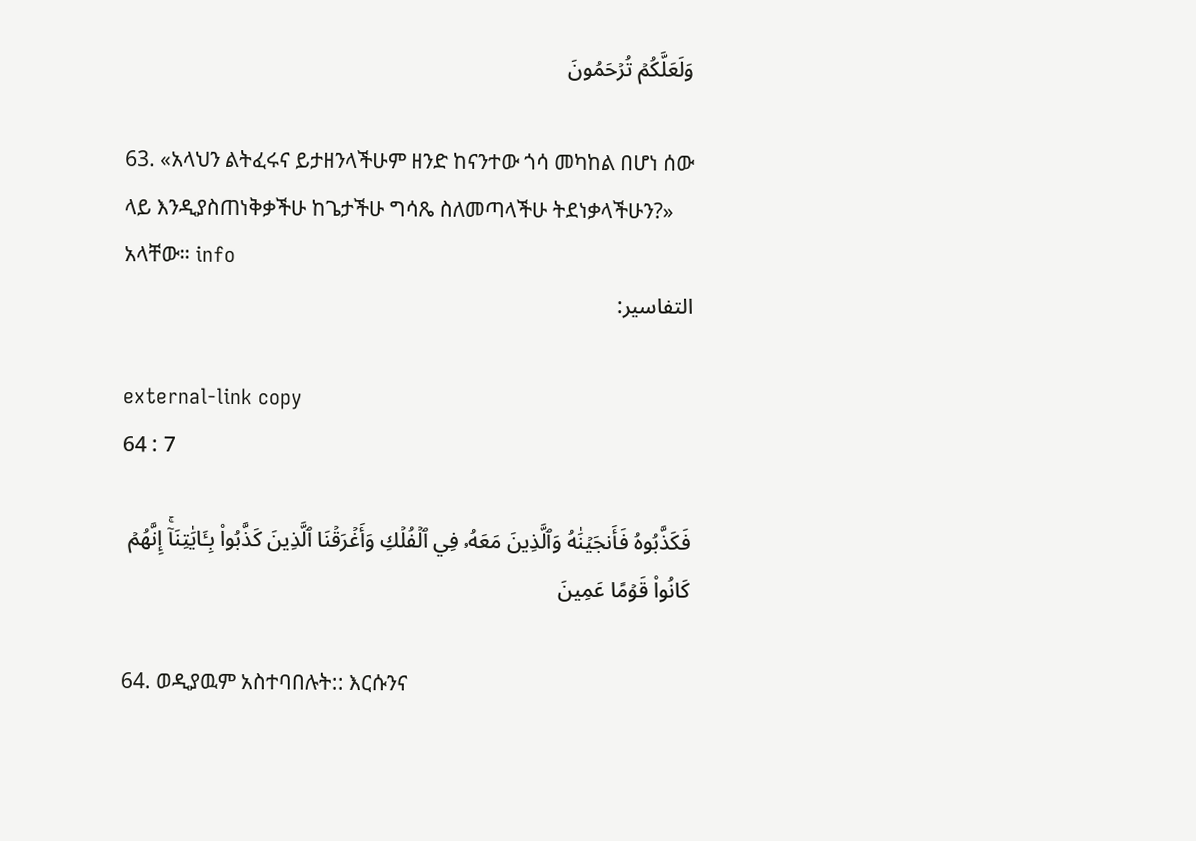وَلَعَلَّكُمۡ تُرۡحَمُونَ

63. «አላህን ልትፈሩና ይታዘንላችሁም ዘንድ ከናንተው ጎሳ መካከል በሆነ ሰው ላይ እንዲያስጠነቅቃችሁ ከጌታችሁ ግሳጼ ስለመጣላችሁ ትደነቃላችሁን?» አላቸው። info
التفاسير:

external-link copy
64 : 7

فَكَذَّبُوهُ فَأَنجَيۡنَٰهُ وَٱلَّذِينَ مَعَهُۥ فِي ٱلۡفُلۡكِ وَأَغۡرَقۡنَا ٱلَّذِينَ كَذَّبُواْ بِـَٔايَٰتِنَآۚ إِنَّهُمۡ كَانُواْ قَوۡمًا عَمِينَ

64. ወዲያዉም አስተባበሉት:: እርሱንና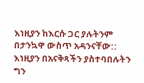እነዚያን ከእርሱ ጋር ያሉትንም በታንኳዋ ውስጥ አዳንናቸው:: እነዚያን በአናቅጻችን ያስተባበሉትን ግን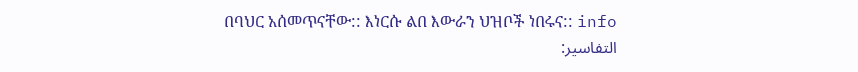በባህር አሰመጥናቸው:: እነርሱ ልበ እውራን ህዝቦች ነበሩና:: info
التفاسير: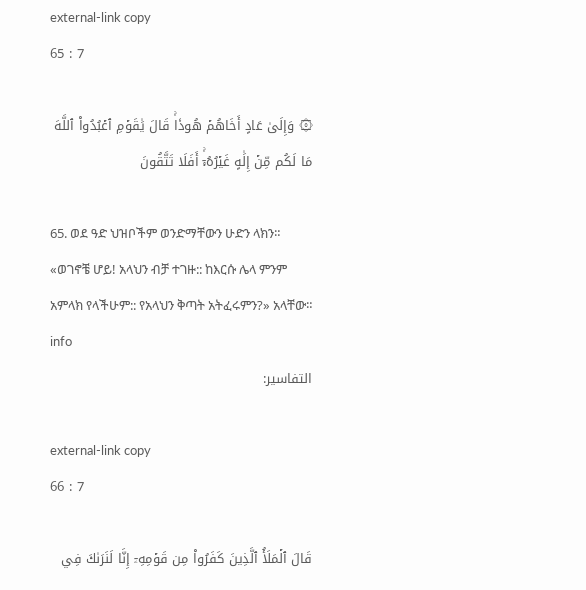external-link copy
65 : 7

۞ وَإِلَىٰ عَادٍ أَخَاهُمۡ هُودٗاۚ قَالَ يَٰقَوۡمِ ٱعۡبُدُواْ ٱللَّهَ مَا لَكُم مِّنۡ إِلَٰهٍ غَيۡرُهُۥٓۚ أَفَلَا تَتَّقُونَ

65. ወደ ዓድ ህዝቦችም ወንድማቸውን ሁድን ላክን። «ወገኖቼ ሆይ! አላህን ብቻ ተገዙ:: ከእርሱ ሌላ ምንም አምላክ የላችሁም:: የአላህን ቅጣት አትፈሩምን?» አላቸው። info
التفاسير:

external-link copy
66 : 7

قَالَ ٱلۡمَلَأُ ٱلَّذِينَ كَفَرُواْ مِن قَوۡمِهِۦٓ إِنَّا لَنَرَىٰكَ فِي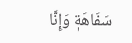سَفَاهَةٖ وَإِنَّا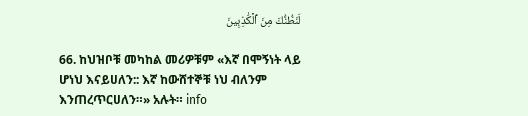لَنَظُنُّكَ مِنَ ٱلۡكَٰذِبِينَ

66. ከህዝቦቹ መካከል መሪዎቹም «እኛ በሞኝነት ላይ ሆነህ እናይሀለን:: እኛ ከውሸተኞቹ ነህ ብለንም እንጠረጥርሀለን።» አሉት። info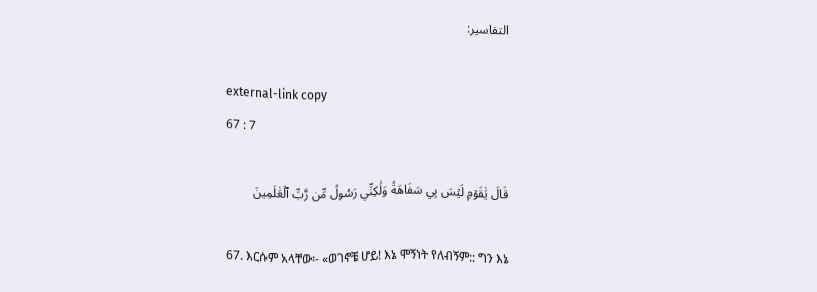التفاسير:

external-link copy
67 : 7

قَالَ يَٰقَوۡمِ لَيۡسَ بِي سَفَاهَةٞ وَلَٰكِنِّي رَسُولٞ مِّن رَّبِّ ٱلۡعَٰلَمِينَ

67. እርሱም አላቸው፡- «ወገኖቼ ሆይ! እኔ ሞኝነት የለብኝም:: ግን እኔ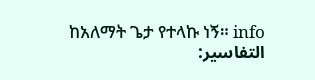ከአለማት ጌታ የተላኩ ነኝ። info
التفاسير: